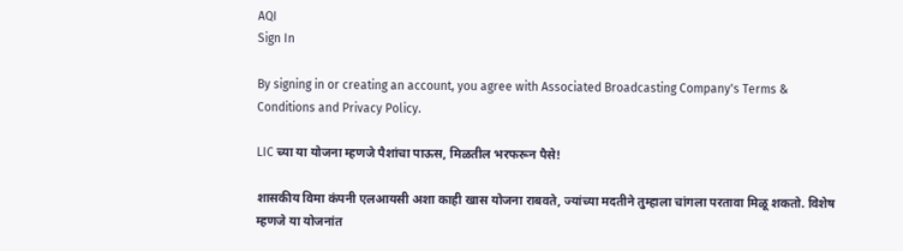AQI
Sign In

By signing in or creating an account, you agree with Associated Broadcasting Company's Terms & Conditions and Privacy Policy.

LIC च्या या योजना म्हणजे पैशांचा पाऊस, मिळतील भरफरून पैसे!

शासकीय विमा कंपनी एलआयसी अशा काही खास योजना राबवते, ज्यांच्या मदतीने तुम्हाला चांगला परतावा मिळू शकतो. विशेष म्हणजे या योजनांत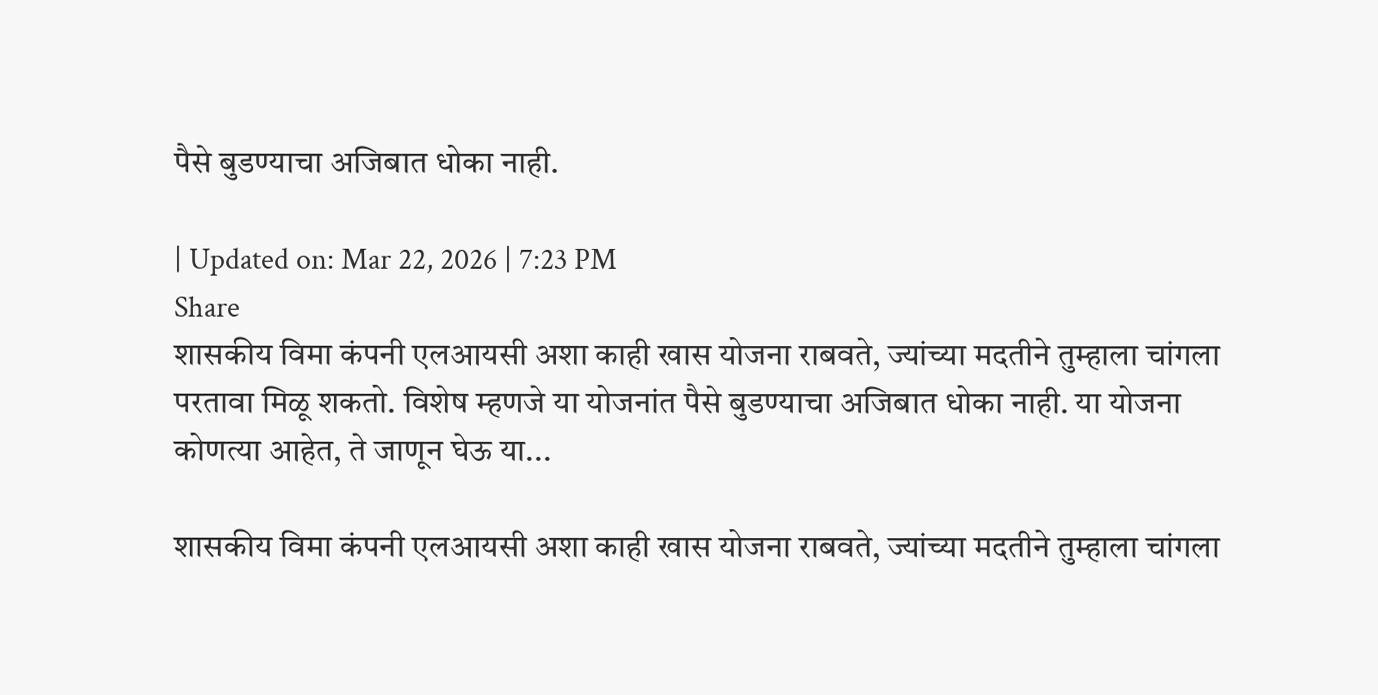पैसे बुडण्याचा अजिबात धोका नाही.

| Updated on: Mar 22, 2026 | 7:23 PM
Share
शासकीय विमा कंपनी एलआयसी अशा काही खास योजना राबवते, ज्यांच्या मदतीने तुम्हाला चांगला परतावा मिळू शकतो. विशेष म्हणजे या योजनांत पैसे बुडण्याचा अजिबात धोका नाही. या योजना कोणत्या आहेत, ते जाणून घेऊ या...

शासकीय विमा कंपनी एलआयसी अशा काही खास योजना राबवते, ज्यांच्या मदतीने तुम्हाला चांगला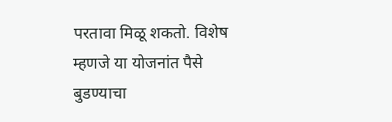परतावा मिळू शकतो. विशेष म्हणजे या योजनांत पैसे बुडण्याचा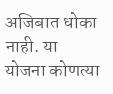अजिबात धोका नाही. या योजना कोणत्या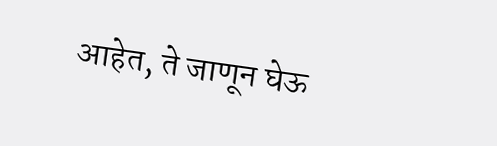आहेत, ते जाणून घेऊ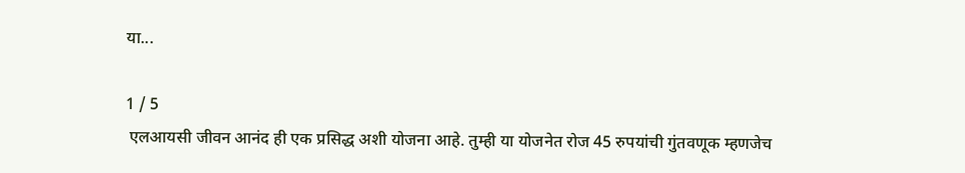या...

1 / 5
 एलआयसी जीवन आनंद ही एक प्रसिद्ध अशी योजना आहे. तुम्ही या योजनेत रोज 45 रुपयांची गुंतवणूक म्हणजेच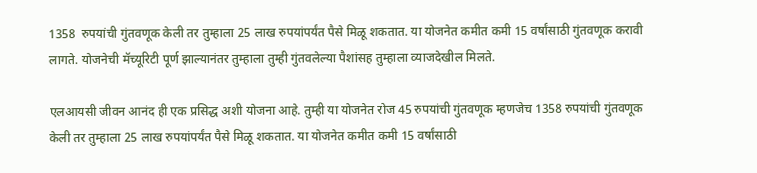1358  रुपयांची गुंतवणूक केली तर तुम्हाला 25 लाख रुपयांपर्यंत पैसे मिळू शकतात. या योजनेत कमीत कमी 15 वर्षांसाठी गुंतवणूक करावी लागते. योजनेची मॅच्यूरिटी पूर्ण झाल्यानंतर तुम्हाला तुम्ही गुंतवलेल्या पैशांसह तुम्हाला व्याजदेखील मिलते.

एलआयसी जीवन आनंद ही एक प्रसिद्ध अशी योजना आहे. तुम्ही या योजनेत रोज 45 रुपयांची गुंतवणूक म्हणजेच 1358 रुपयांची गुंतवणूक केली तर तुम्हाला 25 लाख रुपयांपर्यंत पैसे मिळू शकतात. या योजनेत कमीत कमी 15 वर्षांसाठी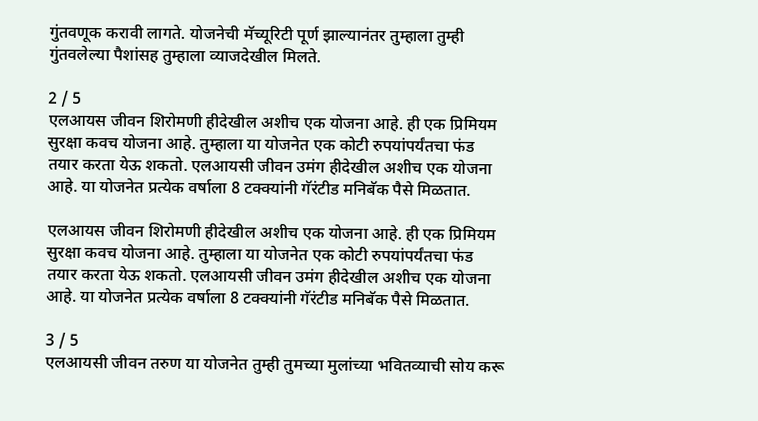गुंतवणूक करावी लागते. योजनेची मॅच्यूरिटी पूर्ण झाल्यानंतर तुम्हाला तुम्ही गुंतवलेल्या पैशांसह तुम्हाला व्याजदेखील मिलते.

2 / 5
एलआयस जीवन शिरोमणी हीदेखील अशीच एक योजना आहे. ही एक प्रिमियम सुरक्षा कवच योजना आहे. तुम्हाला या योजनेत एक कोटी रुपयांपर्यंतचा फंड तयार करता येऊ शकतो. एलआयसी जीवन उमंग हीदेखील अशीच एक योजना आहे. या योजनेत प्रत्येक वर्षाला 8 टक्क्यांनी गॅरंटीड मनिबॅक पैसे मिळतात.

एलआयस जीवन शिरोमणी हीदेखील अशीच एक योजना आहे. ही एक प्रिमियम सुरक्षा कवच योजना आहे. तुम्हाला या योजनेत एक कोटी रुपयांपर्यंतचा फंड तयार करता येऊ शकतो. एलआयसी जीवन उमंग हीदेखील अशीच एक योजना आहे. या योजनेत प्रत्येक वर्षाला 8 टक्क्यांनी गॅरंटीड मनिबॅक पैसे मिळतात.

3 / 5
एलआयसी जीवन तरुण या योजनेत तुम्ही तुमच्या मुलांच्या भवितव्याची सोय करू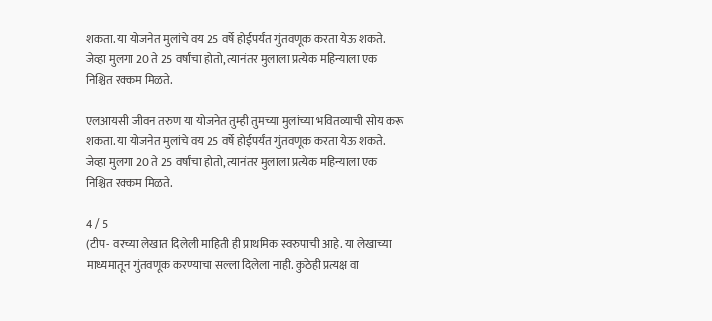शकता. या योजनेत मुलांचे वय 25 वर्षे होईपर्यंत गुंतवणूक करता येऊ शकते. जेव्हा मुलगा 20 ते 25 वर्षांचा होतो, त्यानंतर मुलाला प्रत्येक महिन्याला एक निश्चित रक्कम मिळते.

एलआयसी जीवन तरुण या योजनेत तुम्ही तुमच्या मुलांच्या भवितव्याची सोय करू शकता. या योजनेत मुलांचे वय 25 वर्षे होईपर्यंत गुंतवणूक करता येऊ शकते. जेव्हा मुलगा 20 ते 25 वर्षांचा होतो, त्यानंतर मुलाला प्रत्येक महिन्याला एक निश्चित रक्कम मिळते.

4 / 5
(टीप- वरच्या लेखात दिलेली माहिती ही प्राथमिक स्वरुपाची आहे. या लेखाच्या माध्यमातून गुंतवणूक करण्याचा सल्ला दिलेला नाही. कुठेही प्रत्यक्ष वा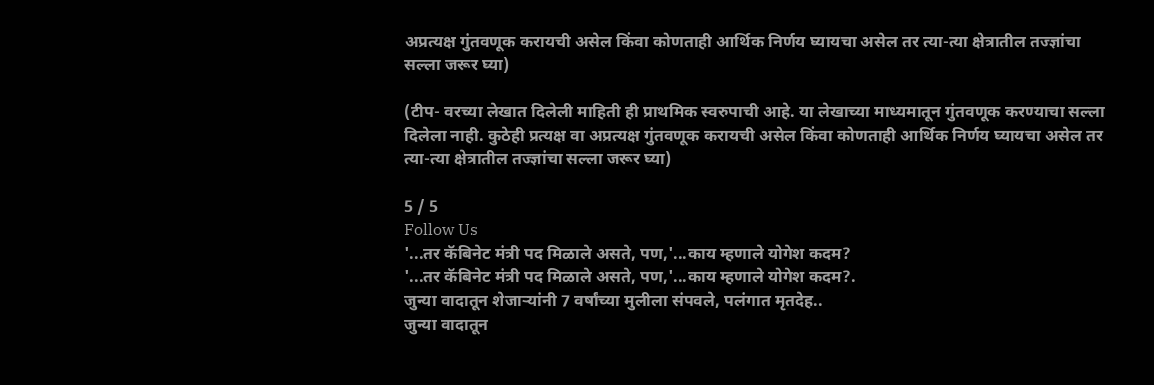अप्रत्यक्ष गुंतवणूक करायची असेल किंवा कोणताही आर्थिक निर्णय घ्यायचा असेल तर त्या-त्या क्षेत्रातील तज्ज्ञांचा सल्ला जरूर घ्या)

(टीप- वरच्या लेखात दिलेली माहिती ही प्राथमिक स्वरुपाची आहे. या लेखाच्या माध्यमातून गुंतवणूक करण्याचा सल्ला दिलेला नाही. कुठेही प्रत्यक्ष वा अप्रत्यक्ष गुंतवणूक करायची असेल किंवा कोणताही आर्थिक निर्णय घ्यायचा असेल तर त्या-त्या क्षेत्रातील तज्ज्ञांचा सल्ला जरूर घ्या)

5 / 5
Follow Us
'...तर कॅबिनेट मंत्री पद मिळाले असते, पण,'...काय म्हणाले योगेश कदम?
'...तर कॅबिनेट मंत्री पद मिळाले असते, पण,'...काय म्हणाले योगेश कदम?.
जुन्या वादातून शेजाऱ्यांनी 7 वर्षांच्या मुलीला संपवले, पलंगात मृतदेह..
जुन्या वादातून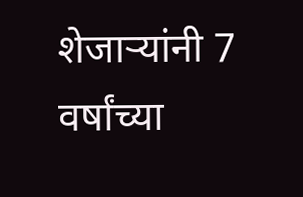शेजाऱ्यांनी 7 वर्षांच्या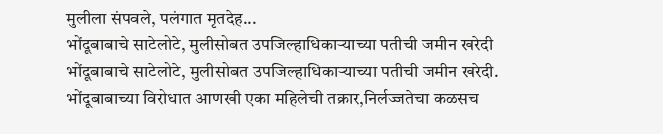मुलीला संपवले, पलंगात मृतदेह...
भोंदूबाबाचे साटेलोटे, मुलीसोबत उपजिल्हाधिकाऱ्याच्या पतीची जमीन खरेदी
भोंदूबाबाचे साटेलोटे, मुलीसोबत उपजिल्हाधिकाऱ्याच्या पतीची जमीन खरेदी.
भोंदूबाबाच्या विरोधात आणखी एका महिलेची तक्रार,निर्लज्जतेचा कळसच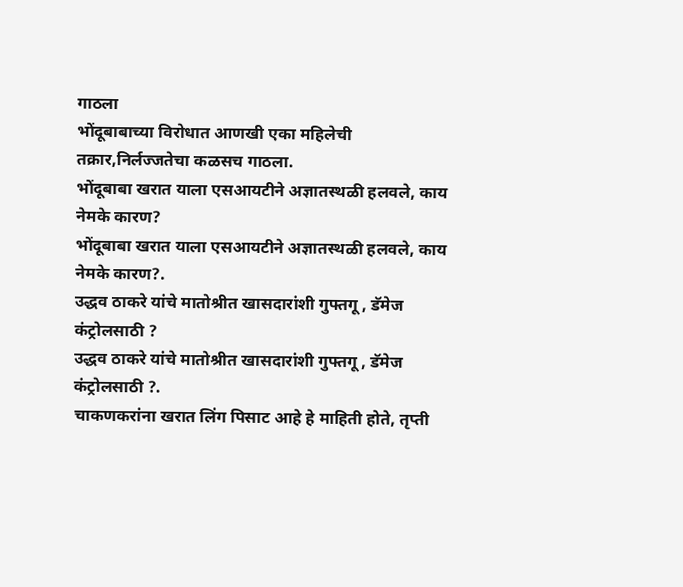गाठला
भोंदूबाबाच्या विरोधात आणखी एका महिलेची तक्रार,निर्लज्जतेचा कळसच गाठला.
भोंदूबाबा खरात याला एसआयटीने अज्ञातस्थळी हलवले, काय नेमके कारण?
भोंदूबाबा खरात याला एसआयटीने अज्ञातस्थळी हलवले, काय नेमके कारण?.
उद्धव ठाकरे यांचे मातोश्रीत खासदारांशी गुफ्तगू , डॅमेज कंट्रोलसाठी ?
उद्धव ठाकरे यांचे मातोश्रीत खासदारांशी गुफ्तगू , डॅमेज कंट्रोलसाठी ?.
चाकणकरांना खरात लिंग पिसाट आहे हे माहिती होते, तृप्ती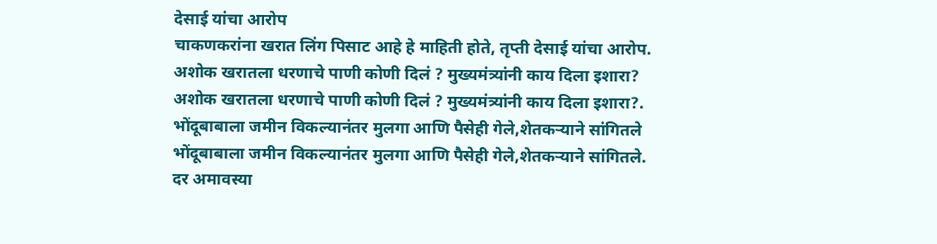देसाई यांचा आरोप
चाकणकरांना खरात लिंग पिसाट आहे हे माहिती होते, तृप्ती देसाई यांचा आरोप.
अशोक खरातला धरणाचे पाणी कोणी दिलं ? मुख्यमंत्र्यांनी काय दिला इशारा?
अशोक खरातला धरणाचे पाणी कोणी दिलं ? मुख्यमंत्र्यांनी काय दिला इशारा?.
भोंदूबाबाला जमीन विकल्यानंतर मुलगा आणि पैसेही गेले,शेतकऱ्याने सांगितले
भोंदूबाबाला जमीन विकल्यानंतर मुलगा आणि पैसेही गेले,शेतकऱ्याने सांगितले.
दर अमावस्या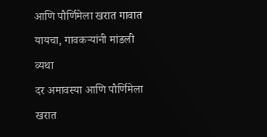आणि पौर्णिमेला खरात गावात यायचा, गावकऱ्यांनी मांडली व्यथा
दर अमावस्या आणि पौर्णिमेला खरात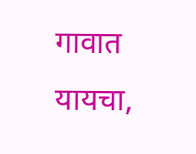गावात यायचा,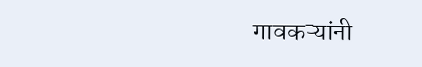गावकऱ्यांनी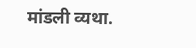मांडली व्यथा.